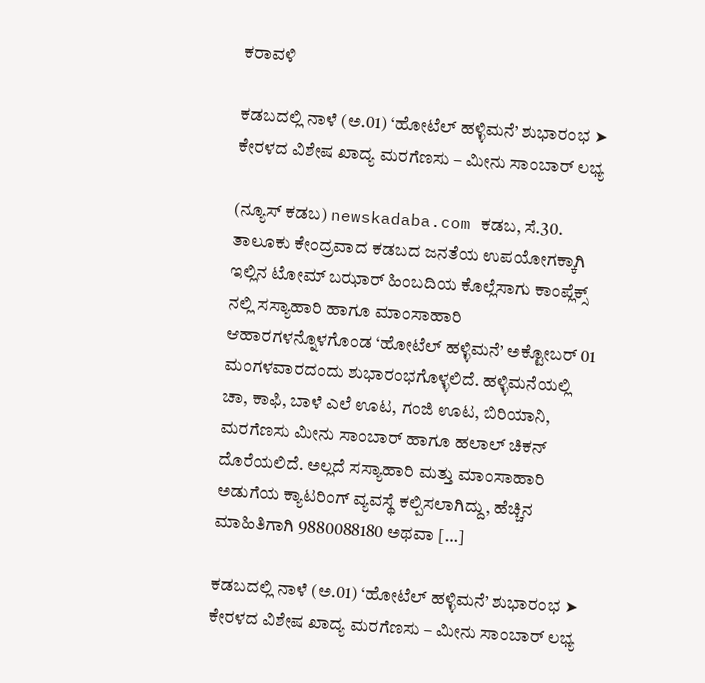ಕರಾವಳಿ

ಕಡಬದಲ್ಲಿ ನಾಳೆ (ಅ.01) ‘ಹೋಟೆಲ್ ಹಳ್ಳಿಮನೆ’ ಶುಭಾರಂಭ ➤ ಕೇರಳದ ವಿಶೇಷ ಖಾದ್ಯ ಮರಗೆಣಸು – ಮೀನು ಸಾಂಬಾರ್ ಲಭ್ಯ

(ನ್ಯೂಸ್ ಕಡಬ) newskadaba.com ಕಡಬ, ಸೆ.30. ತಾಲೂಕು ಕೇಂದ್ರವಾದ ಕಡಬದ ಜನತೆಯ ಉಪಯೋಗಕ್ಕಾಗಿ ಇಲ್ಲಿನ ಟೋಮ್ ಬಝಾರ್ ಹಿಂಬದಿಯ ಕೊಲ್ಲೆಸಾಗು ಕಾಂಪ್ಲೆಕ್ಸ್ ನಲ್ಲಿ ಸಸ್ಯಾಹಾರಿ ಹಾಗೂ ಮಾಂಸಾಹಾರಿ ಆಹಾರಗಳನ್ನೊಳಗೊಂಡ ‘ಹೋಟೆಲ್ ಹಳ್ಳಿಮನೆ’ ಅಕ್ಟೋಬರ್ 01 ಮಂಗಳವಾರದಂದು ಶುಭಾರಂಭಗೊಳ್ಳಲಿದೆ. ಹಳ್ಳಿಮನೆಯಲ್ಲಿ ಚಾ, ಕಾಫಿ, ಬಾಳೆ ಎಲೆ ಊಟ, ಗಂಜಿ ಊಟ, ಬಿರಿಯಾನಿ, ಮರಗೆಣಸು ಮೀನು ಸಾಂಬಾರ್ ಹಾಗೂ ಹಲಾಲ್ ಚಿಕನ್ ದೊರೆಯಲಿದೆ. ಅಲ್ಲದೆ ಸಸ್ಯಾಹಾರಿ ಮತ್ತು ಮಾಂಸಾಹಾರಿ ಅಡುಗೆಯ ಕ್ಯಾಟರಿಂಗ್ ವ್ಯವಸ್ಥೆ ಕಲ್ಪಿಸಲಾಗಿದ್ದು, ಹೆಚ್ಚಿನ ಮಾಹಿತಿಗಾಗಿ 9880088180 ಅಥವಾ […]

ಕಡಬದಲ್ಲಿ ನಾಳೆ (ಅ.01) ‘ಹೋಟೆಲ್ ಹಳ್ಳಿಮನೆ’ ಶುಭಾರಂಭ ➤ ಕೇರಳದ ವಿಶೇಷ ಖಾದ್ಯ ಮರಗೆಣಸು – ಮೀನು ಸಾಂಬಾರ್ ಲಭ್ಯ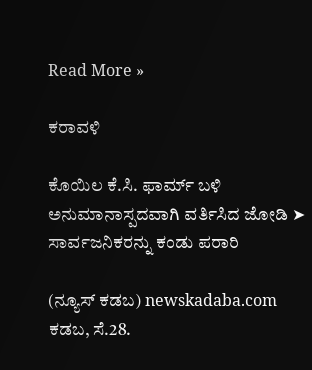Read More »

ಕರಾವಳಿ

ಕೊಯಿಲ ಕೆ.ಸಿ. ಫಾರ್ಮ್ ಬಳಿ ಅನುಮಾನಾಸ್ಪದವಾಗಿ ವರ್ತಿಸಿದ ಜೋಡಿ ➤ ಸಾರ್ವಜನಿಕರನ್ನು ಕಂಡು ಪರಾರಿ

(ನ್ಯೂಸ್ ಕಡಬ) newskadaba.com ಕಡಬ, ಸೆ.28.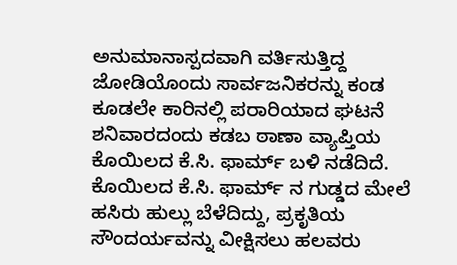ಅನುಮಾನಾಸ್ಪದವಾಗಿ ವರ್ತಿಸುತ್ತಿದ್ದ ಜೋಡಿಯೊಂದು ಸಾರ್ವಜನಿಕರನ್ನು ಕಂಡ ಕೂಡಲೇ ಕಾರಿನಲ್ಲಿ ಪರಾರಿಯಾದ ಘಟನೆ ಶನಿವಾರದಂದು ಕಡಬ ಠಾಣಾ ವ್ಯಾಪ್ತಿಯ ಕೊಯಿಲದ ಕೆ.ಸಿ. ಫಾರ್ಮ್ ಬಳಿ ನಡೆದಿದೆ. ಕೊಯಿಲದ ಕೆ.ಸಿ. ಫಾರ್ಮ್ ನ ಗುಡ್ಡದ ಮೇಲೆ ಹಸಿರು ಹುಲ್ಲು ಬೆಳೆದಿದ್ದು, ಪ್ರಕೃತಿಯ ಸೌಂದರ್ಯವನ್ನು ವೀಕ್ಷಿಸಲು ಹಲವರು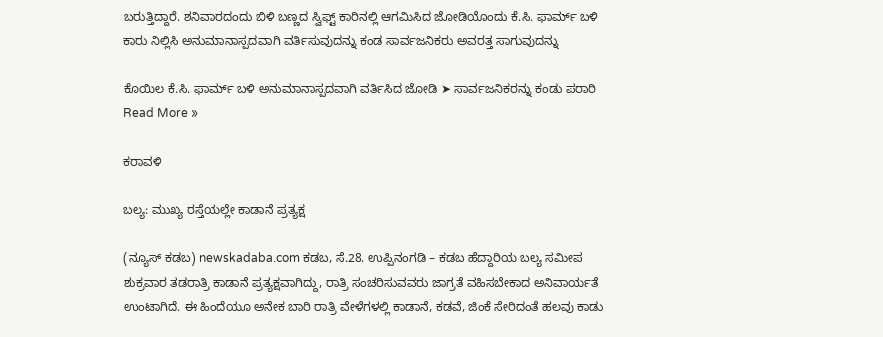ಬರುತ್ತಿದ್ದಾರೆ. ಶನಿವಾರದಂದು ಬಿಳಿ ಬಣ್ಣದ ಸ್ವಿಫ್ಟ್ ಕಾರಿನಲ್ಲಿ ಆಗಮಿಸಿದ ಜೋಡಿಯೊಂದು ಕೆ.ಸಿ‌. ಫಾರ್ಮ್ ಬಳಿ ಕಾರು ನಿಲ್ಲಿಸಿ ಅನುಮಾನಾಸ್ಪದವಾಗಿ ವರ್ತಿಸುವುದನ್ನು ಕಂಡ ಸಾರ್ವಜನಿಕರು ಅವರತ್ತ ಸಾಗುವುದನ್ನು

ಕೊಯಿಲ ಕೆ.ಸಿ. ಫಾರ್ಮ್ ಬಳಿ ಅನುಮಾನಾಸ್ಪದವಾಗಿ ವರ್ತಿಸಿದ ಜೋಡಿ ➤ ಸಾರ್ವಜನಿಕರನ್ನು ಕಂಡು ಪರಾರಿ Read More »

ಕರಾವಳಿ

ಬಲ್ಯ: ಮುಖ್ಯ ರಸ್ತೆಯಲ್ಲೇ ಕಾಡಾನೆ ಪ್ರತ್ಯಕ್ಷ

(ನ್ಯೂಸ್ ಕಡಬ) newskadaba.com ಕಡಬ, ಸೆ.28. ಉಪ್ಪಿನಂಗಡಿ – ಕಡಬ ಹೆದ್ದಾರಿಯ ಬಲ್ಯ ಸಮೀಪ ಶುಕ್ರವಾರ ತಡರಾತ್ರಿ ಕಾಡಾನೆ ಪ್ರತ್ಯಕ್ಷವಾಗಿದ್ದು, ರಾತ್ರಿ ಸಂಚರಿಸುವವರು ಜಾಗ್ರತೆ ವಹಿಸಬೇಕಾದ ಅನಿವಾರ್ಯತೆ ಉಂಟಾಗಿದೆ. ಈ ಹಿಂದೆಯೂ ಅನೇಕ ಬಾರಿ ರಾತ್ರಿ ವೇಳೆಗಳಲ್ಲಿ ಕಾಡಾನೆ, ಕಡವೆ, ಜಿಂಕೆ ಸೇರಿದಂತೆ ಹಲವು ಕಾಡು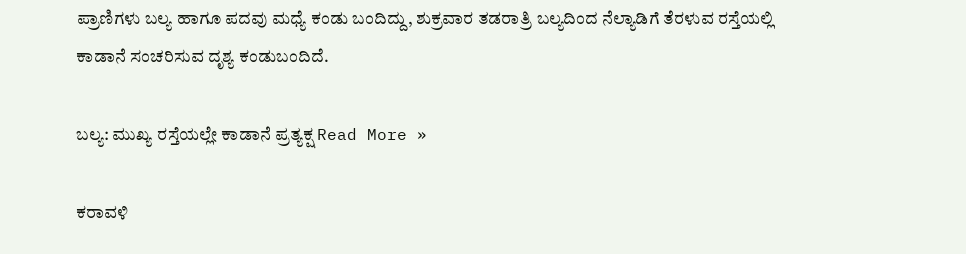ಪ್ರಾಣಿಗಳು ಬಲ್ಯ ಹಾಗೂ ಪದವು ಮಧ್ಯೆ ಕಂಡು ಬಂದಿದ್ದು, ಶುಕ್ರವಾರ ತಡರಾತ್ರಿ ಬಲ್ಯದಿಂದ ನೆಲ್ಯಾಡಿಗೆ ತೆರಳುವ ರಸ್ತೆಯಲ್ಲಿ ಕಾಡಾನೆ ಸಂಚರಿಸುವ ದೃಶ್ಯ ಕಂಡುಬಂದಿದೆ.

ಬಲ್ಯ: ಮುಖ್ಯ ರಸ್ತೆಯಲ್ಲೇ ಕಾಡಾನೆ ಪ್ರತ್ಯಕ್ಷ Read More »

ಕರಾವಳಿ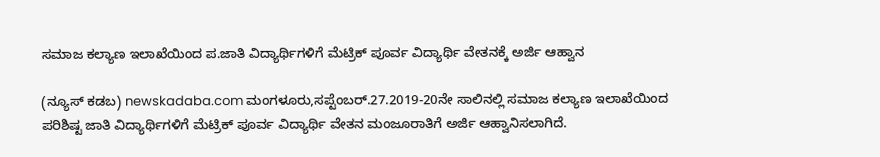ಸಮಾಜ ಕಲ್ಯಾಣ ಇಲಾಖೆಯಿಂದ ಪ.ಜಾತಿ ವಿದ್ಯಾರ್ಥಿಗಳಿಗೆ ಮೆಟ್ರಿಕ್ ಪೂರ್ವ ವಿದ್ಯಾರ್ಥಿ ವೇತನಕ್ಕೆ ಅರ್ಜಿ ಆಹ್ವಾನ

(ನ್ಯೂಸ್ ಕಡಬ) newskadaba.com ಮಂಗಳೂರು,ಸಪ್ಟೆಂಬರ್.27.2019-20ನೇ ಸಾಲಿನಲ್ಲಿ ಸಮಾಜ ಕಲ್ಯಾಣ ಇಲಾಖೆಯಿಂದ ಪರಿಶಿಷ್ಟ ಜಾತಿ ವಿದ್ಯಾರ್ಥಿಗಳಿಗೆ ಮೆಟ್ರಿಕ್ ಪೂರ್ವ ವಿದ್ಯಾರ್ಥಿ ವೇತನ ಮಂಜೂರಾತಿಗೆ ಅರ್ಜಿ ಆಹ್ವಾನಿಸಲಾಗಿದೆ.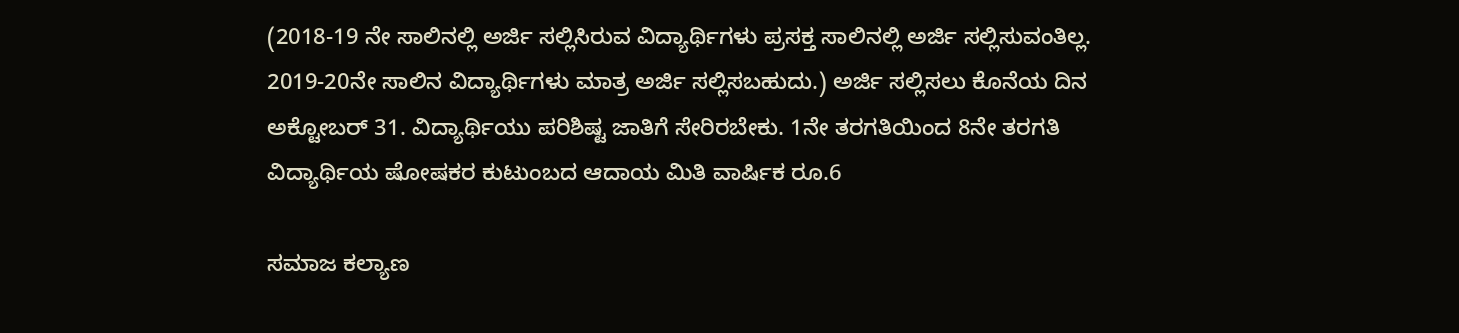(2018-19 ನೇ ಸಾಲಿನಲ್ಲಿ ಅರ್ಜಿ ಸಲ್ಲಿಸಿರುವ ವಿದ್ಯಾರ್ಥಿಗಳು ಪ್ರಸಕ್ತ ಸಾಲಿನಲ್ಲಿ ಅರ್ಜಿ ಸಲ್ಲಿಸುವಂತಿಲ್ಲ. 2019-20ನೇ ಸಾಲಿನ ವಿದ್ಯಾರ್ಥಿಗಳು ಮಾತ್ರ ಅರ್ಜಿ ಸಲ್ಲಿಸಬಹುದು.) ಅರ್ಜಿ ಸಲ್ಲಿಸಲು ಕೊನೆಯ ದಿನ ಅಕ್ಟೋಬರ್ 31. ವಿದ್ಯಾರ್ಥಿಯು ಪರಿಶಿಷ್ಟ ಜಾತಿಗೆ ಸೇರಿರಬೇಕು. 1ನೇ ತರಗತಿಯಿಂದ 8ನೇ ತರಗತಿ ವಿದ್ಯಾರ್ಥಿಯ ಷೋಷಕರ ಕುಟುಂಬದ ಆದಾಯ ಮಿತಿ ವಾರ್ಷಿಕ ರೂ.6

ಸಮಾಜ ಕಲ್ಯಾಣ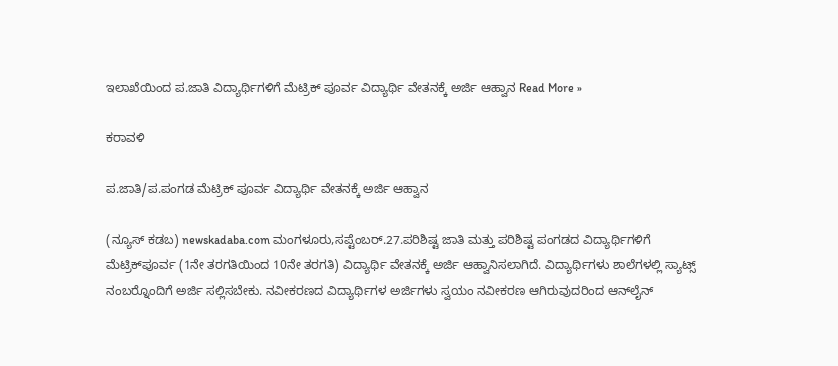ಇಲಾಖೆಯಿಂದ ಪ.ಜಾತಿ ವಿದ್ಯಾರ್ಥಿಗಳಿಗೆ ಮೆಟ್ರಿಕ್ ಪೂರ್ವ ವಿದ್ಯಾರ್ಥಿ ವೇತನಕ್ಕೆ ಅರ್ಜಿ ಆಹ್ವಾನ Read More »

ಕರಾವಳಿ

ಪ.ಜಾತಿ/ಪ.ಪಂಗಡ ಮೆಟ್ರಿಕ್ ಪೂರ್ವ ವಿದ್ಯಾರ್ಥಿ ವೇತನಕ್ಕೆ ಅರ್ಜಿ ಆಹ್ವಾನ

(ನ್ಯೂಸ್ ಕಡಬ) newskadaba.com ಮಂಗಳೂರು,ಸಪ್ಟೆಂಬರ್.27.ಪರಿಶಿಷ್ಟ ಜಾತಿ ಮತ್ತು ಪರಿಶಿಷ್ಟ ಪಂಗಡದ ವಿದ್ಯಾರ್ಥಿಗಳಿಗೆ ಮೆಟ್ರಿಕ್‍ಪೂರ್ವ (1ನೇ ತರಗತಿಯಿಂದ 10ನೇ ತರಗತಿ) ವಿದ್ಯಾರ್ಥಿ ವೇತನಕ್ಕೆ ಅರ್ಜಿ ಆಹ್ವಾನಿಸಲಾಗಿದೆ. ವಿದ್ಯಾರ್ಥಿಗಳು ಶಾಲೆಗಳಲ್ಲಿ ಸ್ಯಾಟ್ಸ್ ನಂಬರ್‍ನೊಂದಿಗೆ ಅರ್ಜಿ ಸಲ್ಲಿಸಬೇಕು. ನವೀಕರಣದ ವಿದ್ಯಾರ್ಥಿಗಳ ಅರ್ಜಿಗಳು ಸ್ವಯಂ ನವೀಕರಣ ಆಗಿರುವುದರಿಂದ ಆನ್‍ಲೈನ್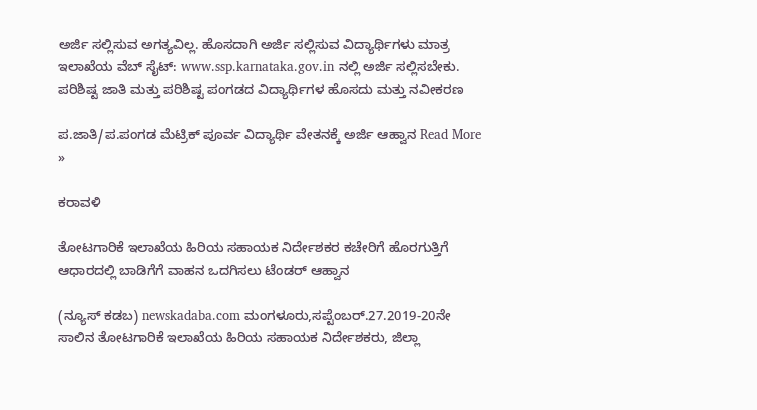ಅರ್ಜಿ ಸಲ್ಲಿಸುವ ಅಗತ್ಯವಿಲ್ಲ. ಹೊಸದಾಗಿ ಅರ್ಜಿ ಸಲ್ಲಿಸುವ ವಿದ್ಯಾರ್ಥಿಗಳು ಮಾತ್ರ ಇಲಾಖೆಯ ವೆಬ್ ಸೈಟ್: www.ssp.karnataka.gov.in ನಲ್ಲಿ ಅರ್ಜಿ ಸಲ್ಲಿಸಬೇಕು. ಪರಿಶಿಷ್ಟ ಜಾತಿ ಮತ್ತು ಪರಿಶಿಷ್ಟ ಪಂಗಡದ ವಿದ್ಯಾರ್ಥಿಗಳ ಹೊಸದು ಮತ್ತು ನವೀಕರಣ

ಪ.ಜಾತಿ/ಪ.ಪಂಗಡ ಮೆಟ್ರಿಕ್ ಪೂರ್ವ ವಿದ್ಯಾರ್ಥಿ ವೇತನಕ್ಕೆ ಅರ್ಜಿ ಆಹ್ವಾನ Read More »

ಕರಾವಳಿ

ತೋಟಗಾರಿಕೆ ಇಲಾಖೆಯ ಹಿರಿಯ ಸಹಾಯಕ ನಿರ್ದೇಶಕರ ಕಚೇರಿಗೆ ಹೊರಗುತ್ತಿಗೆ ಆಧಾರದಲ್ಲಿ ಬಾಡಿಗೆಗೆ ವಾಹನ ಒದಗಿಸಲು ಟೆಂಡರ್ ಆಹ್ವಾನ

(ನ್ಯೂಸ್ ಕಡಬ) newskadaba.com ಮಂಗಳೂರು,ಸಪ್ಟೆಂಬರ್.27.2019-20ನೇ ಸಾಲಿನ ತೋಟಗಾರಿಕೆ ಇಲಾಖೆಯ ಹಿರಿಯ ಸಹಾಯಕ ನಿರ್ದೇಶಕರು, ಜಿಲ್ಲಾ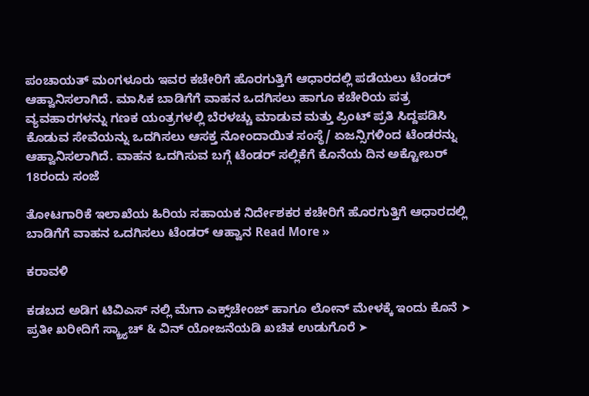ಪಂಚಾಯತ್ ಮಂಗಳೂರು ಇವರ ಕಚೇರಿಗೆ ಹೊರಗುತ್ತಿಗೆ ಆಧಾರದಲ್ಲಿ ಪಡೆಯಲು ಟೆಂಡರ್ ಆಹ್ವಾನಿಸಲಾಗಿದೆ. ಮಾಸಿಕ ಬಾಡಿಗೆಗೆ ವಾಹನ ಒದಗಿಸಲು ಹಾಗೂ ಕಚೇರಿಯ ಪತ್ರ ವ್ಯವಹಾರಗಳನ್ನು ಗಣಕ ಯಂತ್ರಗಳಲ್ಲಿ ಬೆರಳಚ್ಚು ಮಾಡುವ ಮತ್ತು ಪ್ರಿಂಟ್ ಪ್ರತಿ ಸಿದ್ದಪಡಿಸಿ ಕೊಡುವ ಸೇವೆಯನ್ನು ಒದಗಿಸಲು ಆಸಕ್ತ ನೋಂದಾಯಿತ ಸಂಸ್ಥೆ/ ಏಜನ್ಸಿಗಳಿಂದ ಟೆಂಡರನ್ನು ಆಹ್ವಾನಿಸಲಾಗಿದೆ. ವಾಹನ ಒದಗಿಸುವ ಬಗ್ಗೆ ಟೆಂಡರ್ ಸಲ್ಲಿಕೆಗೆ ಕೊನೆಯ ದಿನ ಅಕ್ಟೋಬರ್ 18ರಂದು ಸಂಜೆ

ತೋಟಗಾರಿಕೆ ಇಲಾಖೆಯ ಹಿರಿಯ ಸಹಾಯಕ ನಿರ್ದೇಶಕರ ಕಚೇರಿಗೆ ಹೊರಗುತ್ತಿಗೆ ಆಧಾರದಲ್ಲಿ ಬಾಡಿಗೆಗೆ ವಾಹನ ಒದಗಿಸಲು ಟೆಂಡರ್ ಆಹ್ವಾನ Read More »

ಕರಾವಳಿ

ಕಡಬದ ಅಡಿಗ ಟಿವಿಎಸ್ ನಲ್ಲಿ ಮೆಗಾ ಎಕ್ಸ್‌ಚೇಂಜ್ ಹಾಗೂ ಲೋನ್ ಮೇಳಕ್ಕೆ ಇಂದು ಕೊನೆ ➤ ಪ್ರತೀ ಖರೀದಿಗೆ ಸ್ಕ್ರ್ಯಾಚ್ & ವಿನ್ ಯೋಜನೆಯಡಿ ಖಚಿತ ಉಡುಗೊರೆ ➤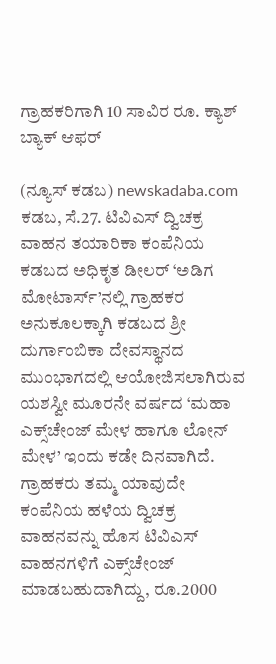ಗ್ರಾಹಕರಿಗಾಗಿ 10 ಸಾವಿರ ರೂ‌. ಕ್ಯಾಶ್ ಬ್ಯಾಕ್ ಆಫರ್

(ನ್ಯೂಸ್ ಕಡಬ) newskadaba.com ಕಡಬ, ಸೆ.27. ಟಿವಿಎಸ್ ದ್ವಿಚಕ್ರ ವಾಹನ ತಯಾರಿಕಾ ಕಂಪೆನಿಯ ಕಡಬದ ಅಧಿಕೃತ ಡೀಲರ್ ‘ಅಡಿಗ ಮೋಟಾರ್ಸ್’ನಲ್ಲಿ ಗ್ರಾಹಕರ ಅನುಕೂಲಕ್ಕಾಗಿ ಕಡಬದ ಶ್ರೀ ದುರ್ಗಾಂಬಿಕಾ ದೇವಸ್ಥಾನದ ಮುಂಭಾಗದಲ್ಲಿ ಆಯೋಜಿಸಲಾಗಿರುವ ಯಶಸ್ವೀ ಮೂರನೇ ವರ್ಷದ ‘ಮಹಾ ಎಕ್ಸ್‌ಚೇಂಜ್ ಮೇಳ ಹಾಗೂ ಲೋನ್ ಮೇಳ’ ಇಂದು ಕಡೇ ದಿನವಾಗಿದೆ. ಗ್ರಾಹಕರು ತಮ್ಮ ಯಾವುದೇ ಕಂಪೆನಿಯ ಹಳೆಯ ದ್ವಿಚಕ್ರ ವಾಹನವನ್ನು ಹೊಸ ಟಿವಿಎಸ್ ವಾಹನಗಳಿಗೆ ಎಕ್ಸ್‌ಚೇಂಜ್ ಮಾಡಬಹುದಾಗಿದ್ದು, ರೂ.2000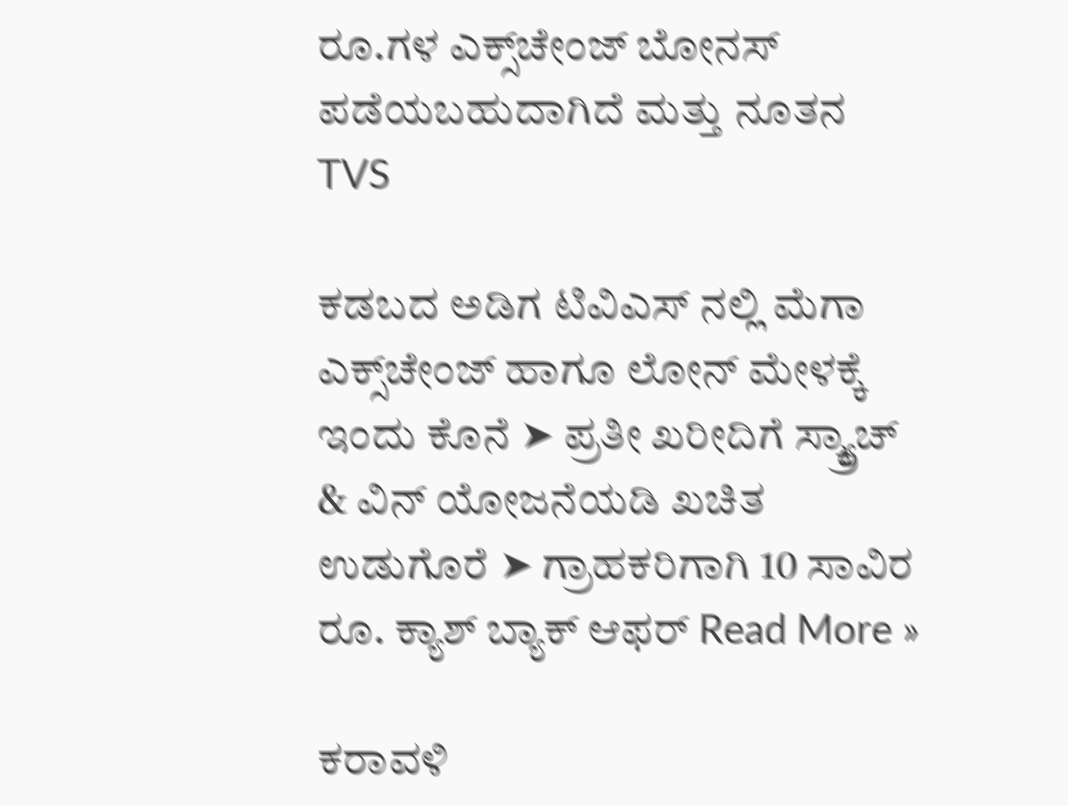ರೂ.ಗಳ ಎಕ್ಸ್‌ಚೇಂಜ್ ಬೋನಸ್ ಪಡೆಯಬಹುದಾಗಿದೆ ಮತ್ತು ನೂತನ TVS

ಕಡಬದ ಅಡಿಗ ಟಿವಿಎಸ್ ನಲ್ಲಿ ಮೆಗಾ ಎಕ್ಸ್‌ಚೇಂಜ್ ಹಾಗೂ ಲೋನ್ ಮೇಳಕ್ಕೆ ಇಂದು ಕೊನೆ ➤ ಪ್ರತೀ ಖರೀದಿಗೆ ಸ್ಕ್ರ್ಯಾಚ್ & ವಿನ್ ಯೋಜನೆಯಡಿ ಖಚಿತ ಉಡುಗೊರೆ ➤ ಗ್ರಾಹಕರಿಗಾಗಿ 10 ಸಾವಿರ ರೂ‌. ಕ್ಯಾಶ್ ಬ್ಯಾಕ್ ಆಫರ್ Read More »

ಕರಾವಳಿ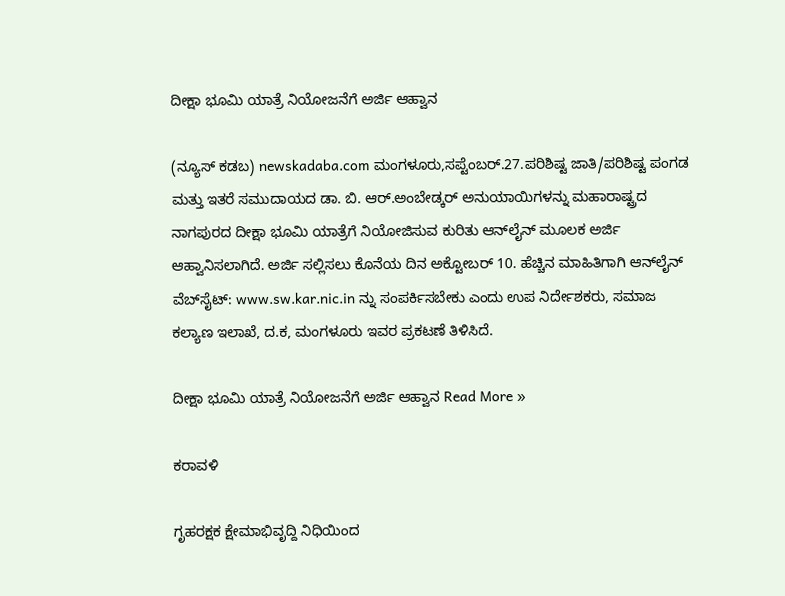ದೀಕ್ಷಾ ಭೂಮಿ ಯಾತ್ರೆ ನಿಯೋಜನೆಗೆ ಅರ್ಜಿ ಆಹ್ವಾನ

(ನ್ಯೂಸ್ ಕಡಬ) newskadaba.com ಮಂಗಳೂರು,ಸಪ್ಟೆಂಬರ್.27.ಪರಿಶಿಷ್ಟ ಜಾತಿ/ಪರಿಶಿಷ್ಟ ಪಂಗಡ ಮತ್ತು ಇತರೆ ಸಮುದಾಯದ ಡಾ. ಬಿ. ಆರ್.ಅಂಬೇಡ್ಕರ್ ಅನುಯಾಯಿಗಳನ್ನು ಮಹಾರಾಷ್ಟ್ರದ ನಾಗಪುರದ ದೀಕ್ಷಾ ಭೂಮಿ ಯಾತ್ರೆಗೆ ನಿಯೋಜಿಸುವ ಕುರಿತು ಆನ್‍ಲೈನ್ ಮೂಲಕ ಅರ್ಜಿ ಆಹ್ವಾನಿಸಲಾಗಿದೆ. ಅರ್ಜಿ ಸಲ್ಲಿಸಲು ಕೊನೆಯ ದಿನ ಅಕ್ಟೋಬರ್ 10. ಹೆಚ್ಚಿನ ಮಾಹಿತಿಗಾಗಿ ಆನ್‍ಲೈನ್ ವೆಬ್‍ಸೈಟ್: www.sw.kar.nic.in ನ್ನು ಸಂಪರ್ಕಿಸಬೇಕು ಎಂದು ಉಪ ನಿರ್ದೇಶಕರು, ಸಮಾಜ ಕಲ್ಯಾಣ ಇಲಾಖೆ, ದ.ಕ, ಮಂಗಳೂರು ಇವರ ಪ್ರಕಟಣೆ ತಿಳಿಸಿದೆ.

ದೀಕ್ಷಾ ಭೂಮಿ ಯಾತ್ರೆ ನಿಯೋಜನೆಗೆ ಅರ್ಜಿ ಆಹ್ವಾನ Read More »

ಕರಾವಳಿ

ಗೃಹರಕ್ಷಕ ಕ್ಷೇಮಾಭಿವೃದ್ದಿ ನಿಧಿಯಿಂದ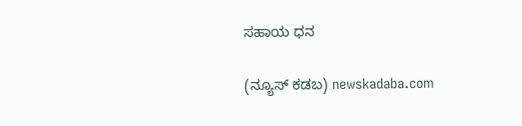ಸಹಾಯ ಧನ

(ನ್ಯೂಸ್ ಕಡಬ) newskadaba.com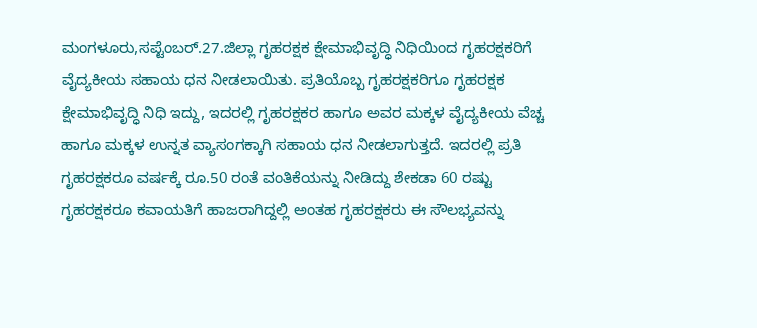ಮಂಗಳೂರು,ಸಪ್ಟೆಂಬರ್.27.ಜಿಲ್ಲಾ ಗೃಹರಕ್ಷಕ ಕ್ಷೇಮಾಭಿವೃದ್ಧಿ ನಿಧಿಯಿಂದ ಗೃಹರಕ್ಷಕರಿಗೆ ವೈದ್ಯಕೀಯ ಸಹಾಯ ಧನ ನೀಡಲಾಯಿತು. ಪ್ರತಿಯೊಬ್ಬ ಗೃಹರಕ್ಷಕರಿಗೂ ಗೃಹರಕ್ಷಕ ಕ್ಷೇಮಾಭಿವೃದ್ಧಿ ನಿಧಿ ಇದ್ದು, ಇದರಲ್ಲಿ ಗೃಹರಕ್ಷಕರ ಹಾಗೂ ಅವರ ಮಕ್ಕಳ ವೈದ್ಯಕೀಯ ವೆಚ್ಚ ಹಾಗೂ ಮಕ್ಕಳ ಉನ್ನತ ವ್ಯಾಸಂಗಕ್ಕಾಗಿ ಸಹಾಯ ಧನ ನೀಡಲಾಗುತ್ತದೆ. ಇದರಲ್ಲಿ ಪ್ರತಿ ಗೃಹರಕ್ಷಕರೂ ವರ್ಷಕ್ಕೆ ರೂ.50 ರಂತೆ ವಂತಿಕೆಯನ್ನು ನೀಡಿದ್ದು ಶೇಕಡಾ 60 ರಷ್ಟು ಗೃಹರಕ್ಷಕರೂ ಕವಾಯತಿಗೆ ಹಾಜರಾಗಿದ್ದಲ್ಲಿ ಅಂತಹ ಗೃಹರಕ್ಷಕರು ಈ ಸೌಲಭ್ಯವನ್ನು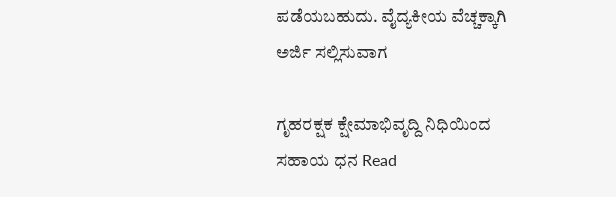ಪಡೆಯಬಹುದು. ವೈದ್ಯಕೀಯ ವೆಚ್ಚಕ್ಕಾಗಿ ಅರ್ಜಿ ಸಲ್ಲಿಸುವಾಗ

ಗೃಹರಕ್ಷಕ ಕ್ಷೇಮಾಭಿವೃದ್ದಿ ನಿಧಿಯಿಂದ ಸಹಾಯ ಧನ Read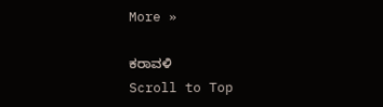More »

ಕರಾವಳಿ
Scroll to Top